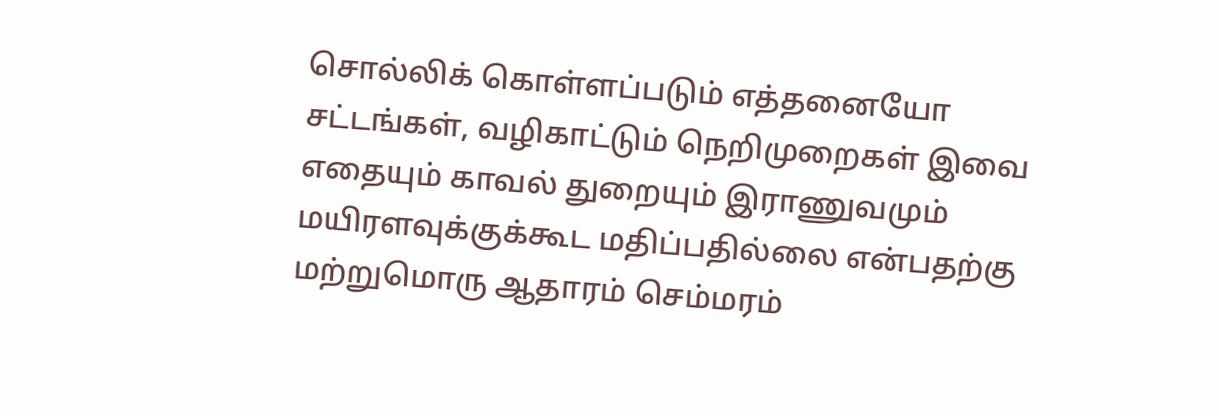சொல்லிக் கொள்ளப்படும் எத்தனையோ சட்டங்கள், வழிகாட்டும் நெறிமுறைகள் இவை எதையும் காவல் துறையும் இராணுவமும் மயிரளவுக்குக்கூட மதிப்பதில்லை என்பதற்கு மற்றுமொரு ஆதாரம் செம்மரம்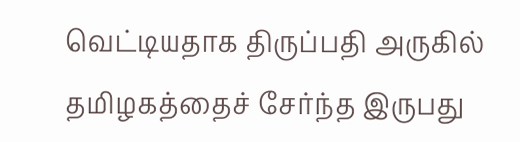வெட்டியதாக திருப்பதி அருகில் தமிழகத்தைச் சேர்ந்த இருபது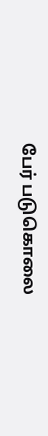பேர் படுகொலை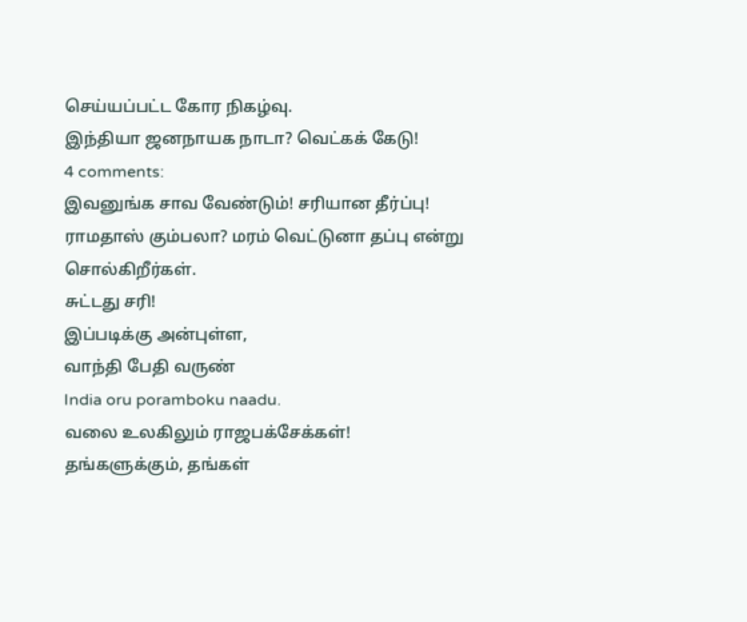செய்யப்பட்ட கோர நிகழ்வு.
இந்தியா ஜனநாயக நாடா? வெட்கக் கேடு!
4 comments:
இவனுங்க சாவ வேண்டும்! சரியான தீர்ப்பு!
ராமதாஸ் கும்பலா? மரம் வெட்டுனா தப்பு என்று சொல்கிறீர்கள்.
சுட்டது சரி!
இப்படிக்கு அன்புள்ள,
வாந்தி பேதி வருண்
India oru poramboku naadu.
வலை உலகிலும் ராஜபக்சேக்கள்!
தங்களுக்கும், தங்கள்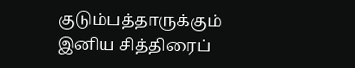குடும்பத்தாருக்கும் இனிய சித்திரைப்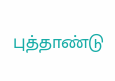புத்தாண்டு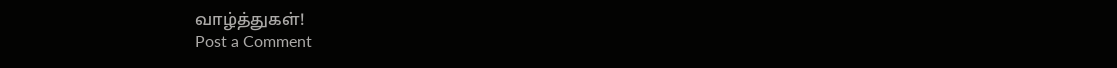வாழ்த்துகள்!
Post a Comment